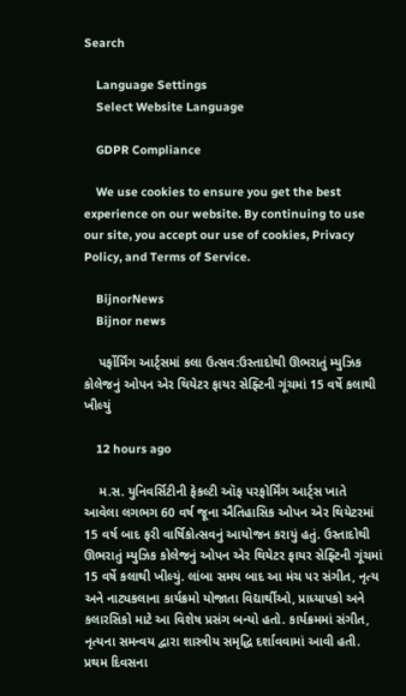Search

    Language Settings
    Select Website Language

    GDPR Compliance

    We use cookies to ensure you get the best experience on our website. By continuing to use our site, you accept our use of cookies, Privacy Policy, and Terms of Service.

    BijnorNews
    Bijnor news

    પર્ફોર્મિંગ આર્ટ્સમાં કલા ઉત્સવ:ઉસ્તાદોથી ઊભરાતું મ્યુઝિક કોલેજનું ઓપન એર થિયેટર ફાયર સેફ્ટિની ગૂંચમાં 15 વર્ષે કલાથી ખીલ્યું

    12 hours ago

    મ.સ. યુનિવર્સિટીની ફેકલ્ટી ઑફ પરફોર્મિંગ આર્ટ્સ ખાતે આવેલા લગભગ 60 વર્ષ જૂના ઐતિહાસિક ઓપન એર થિયેટરમાં 15 વર્ષ બાદ ફરી વાર્ષિકોત્સવનું આયોજન કરાયું હતું. ઉસ્તાદોથી ઊભરાતું મ્યુઝિક કોલેજનું ઓપન એર થિયેટર ફાયર સેફ્ટિની ગૂંચમાં 15 વર્ષે કલાથી ખીલ્યું. લાંબા સમય બાદ આ મંચ પર સંગીત, નૃત્ય અને નાટ્યકલાના કાર્યક્રમો યોજાતા વિદ્યાર્થીઓ, પ્રાધ્યાપકો અને કલારસિકો માટે આ વિશેષ પ્રસંગ બન્યો હતો. કાર્યક્રમમાં સંગીત, નૃત્યના સમન્વય દ્વારા શાસ્ત્રીય સમૃદ્ધિ દર્શાવવામાં આવી હતી. પ્રથમ દિવસના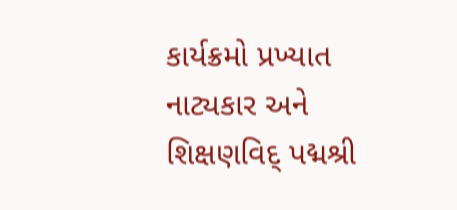કાર્યક્રમો પ્રખ્યાત નાટ્યકાર અને શિક્ષણવિદ્ પદ્મશ્રી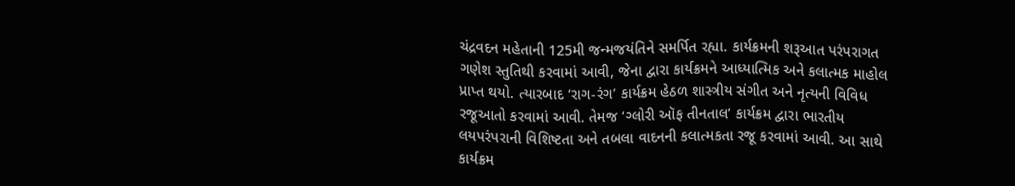ચંદ્રવદન મહેતાની 125મી જન્મજયંતિને સમર્પિત રહ્યા. કાર્યક્રમની શરૂઆત પરંપરાગત ગણેશ સ્તુતિથી કરવામાં આવી, જેના દ્વારા કાર્યક્રમને આધ્યાત્મિક અને કલાત્મક માહોલ પ્રાપ્ત થયો. ત્યારબાદ ‘રાગ-રંગ’ કાર્યક્રમ હેઠળ શાસ્ત્રીય સંગીત અને નૃત્યની વિવિધ રજૂઆતો કરવામાં આવી. તેમજ ‘ગ્લોરી ઑફ તીનતાલ’ કાર્યક્રમ દ્વારા ભારતીય લયપરંપરાની વિશિષ્ટતા અને તબલા વાદનની કલાત્મકતા રજૂ કરવામાં આવી. આ સાથે કાર્યક્રમ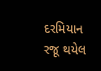દરમિયાન રજૂ થયેલ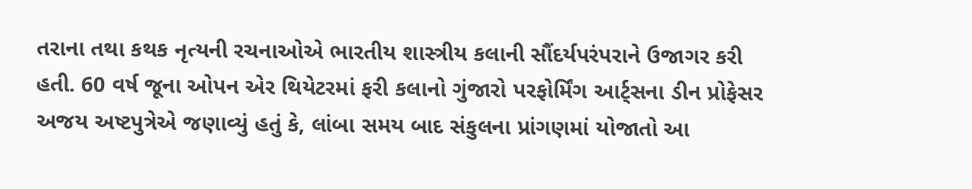તરાના તથા કથક નૃત્યની રચનાઓએ ભારતીય શાસ્ત્રીય કલાની સૌંદર્યપરંપરાને ઉજાગર કરી હતી. 60 વર્ષ જૂના ઓપન એર થિયેટરમાં ફરી કલાનો ગુંજારો પરફોર્મિંગ આર્ટ્સના ડીન પ્રોફેસર અજય અષ્ટપુત્રેએ જણાવ્યું હતું કે, લાંબા સમય બાદ સંકુલના પ્રાંગણમાં યોજાતો આ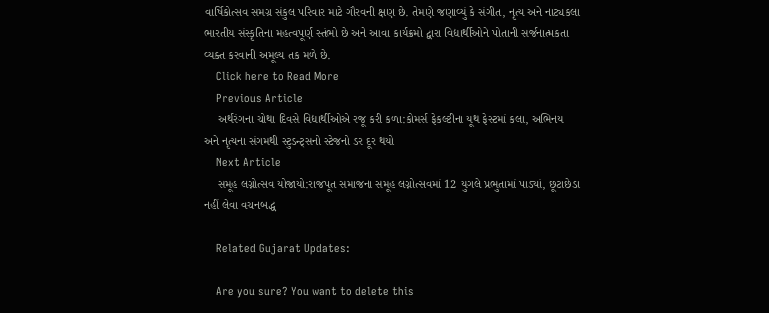વાર્ષિકોત્સવ સમગ્ર સંકુલ પરિવાર માટે ગૌરવની ક્ષણ છે. તેમણે જણાવ્યું કે સંગીત, નૃત્ય અને નાટ્યકલા ભારતીય સંસ્કૃતિના મહત્વપૂર્ણ સ્તંભો છે અને આવા કાર્યક્રમો દ્વારા વિદ્યાર્થીઓને પોતાની સર્જનાત્મકતા વ્યક્ત કરવાની અમૂલ્ય તક મળે છે.
    Click here to Read More
    Previous Article
    અર્થરંગના ચોથા દિવસે વિદ્યાર્થીઓએ રજૂ કરી કળા:કોમર્સ ફેકલ્ટીના યૂથ ફેસ્ટમાં કલા, અભિનય અને નૃત્યના સંગમથી સ્ટુડન્ટ્સનો સ્ટેજનો ડર દૂર થયો
    Next Article
    સમૂહ લગ્નોત્સવ યોજાયો:રાજપૂત સમાજના સમૂહ લગ્નોત્સવમાં 12 યુગલે પ્રભુતામાં પાડ્યાં, છૂટાછેડા નહીં લેવા વચનબદ્ધ

    Related Gujarat Updates:

    Are you sure? You want to delete this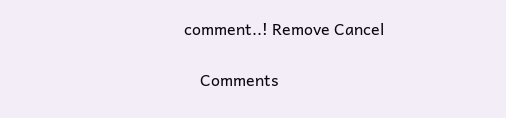comment..! Remove Cancel

    Comments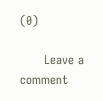(0)

      Leave a comment